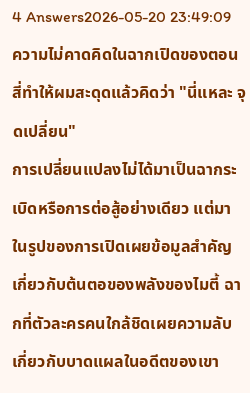4 Answers2026-05-20 23:49:09
ความไม่คาดคิดในฉากเปิดของตอนสี่ทำให้ผมสะดุดแล้วคิดว่า "นี่แหละ จุดเปลี่ยน"
การเปลี่ยนแปลงไม่ได้มาเป็นฉากระเบิดหรือการต่อสู้อย่างเดียว แต่มาในรูปของการเปิดเผยข้อมูลสำคัญเกี่ยวกับต้นตอของพลังของไมตี้ ฉากที่ตัวละครคนใกล้ชิดเผยความลับเกี่ยวกับบาดแผลในอดีตของเขา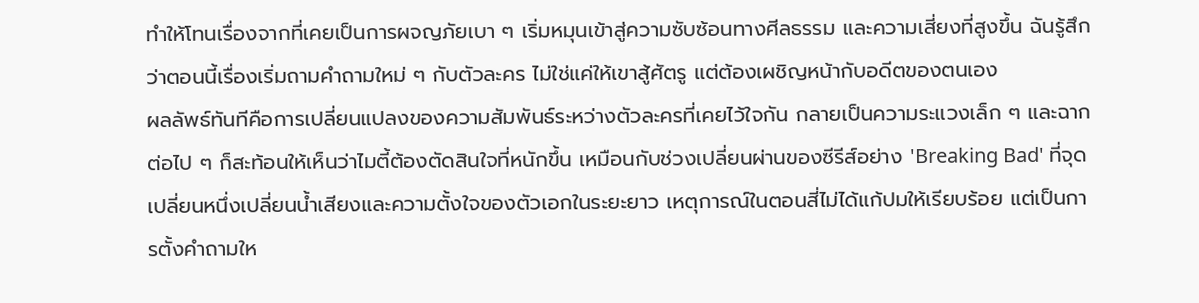ทำให้โทนเรื่องจากที่เคยเป็นการผจญภัยเบา ๆ เริ่มหมุนเข้าสู่ความซับซ้อนทางศีลธรรม และความเสี่ยงที่สูงขึ้น ฉันรู้สึกว่าตอนนี้เรื่องเริ่มถามคำถามใหม่ ๆ กับตัวละคร ไม่ใช่แค่ให้เขาสู้ศัตรู แต่ต้องเผชิญหน้ากับอดีตของตนเอง
ผลลัพธ์ทันทีคือการเปลี่ยนแปลงของความสัมพันธ์ระหว่างตัวละครที่เคยไว้ใจกัน กลายเป็นความระแวงเล็ก ๆ และฉากต่อไป ๆ ก็สะท้อนให้เห็นว่าไมตี้ต้องตัดสินใจที่หนักขึ้น เหมือนกับช่วงเปลี่ยนผ่านของซีรีส์อย่าง 'Breaking Bad' ที่จุดเปลี่ยนหนึ่งเปลี่ยนน้ำเสียงและความตั้งใจของตัวเอกในระยะยาว เหตุการณ์ในตอนสี่ไม่ได้แก้ปมให้เรียบร้อย แต่เป็นการตั้งคำถามให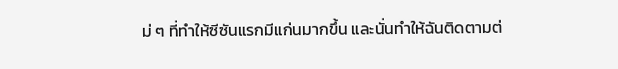ม่ ๆ ที่ทำให้ซีซันแรกมีแก่นมากขึ้น และนั่นทำให้ฉันติดตามต่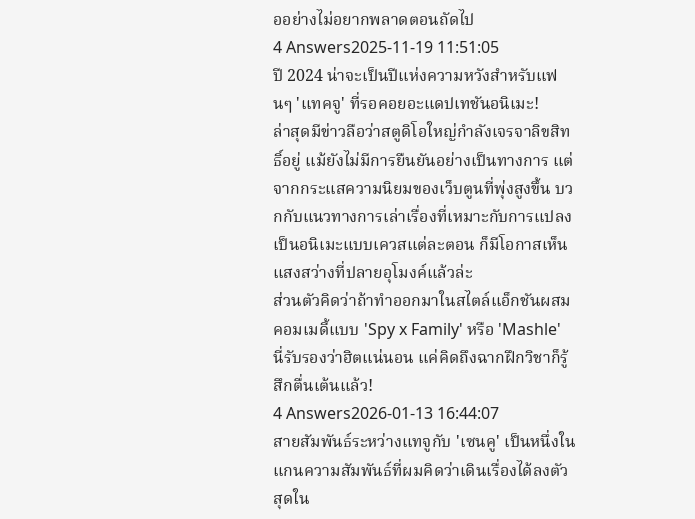ออย่างไม่อยากพลาดตอนถัดไป
4 Answers2025-11-19 11:51:05
ปี 2024 น่าจะเป็นปีแห่งความหวังสำหรับแฟนๆ 'แทคจู' ที่รอคอยอะแดปเทชันอนิเมะ!
ล่าสุดมีข่าวลือว่าสตูดิโอใหญ่กำลังเจรจาลิขสิทธิ์อยู่ แม้ยังไม่มีการยืนยันอย่างเป็นทางการ แต่จากกระแสความนิยมของเว็บตูนที่พุ่งสูงขึ้น บวกกับแนวทางการเล่าเรื่องที่เหมาะกับการแปลงเป็นอนิเมะแบบเควสแต่ละตอน ก็มีโอกาสเห็นแสงสว่างที่ปลายอุโมงค์แล้วล่ะ
ส่วนตัวคิดว่าถ้าทำออกมาในสไตล์แอ็กชันผสมคอมเมดี้แบบ 'Spy x Family' หรือ 'Mashle' นี่รับรองว่าฮิตแน่นอน แค่คิดถึงฉากฝึกวิชาก็รู้สึกตื่นเต้นแล้ว!
4 Answers2026-01-13 16:44:07
สายสัมพันธ์ระหว่างแทจูกับ 'เซนคู' เป็นหนึ่งในแกนความสัมพันธ์ที่ผมคิดว่าเดินเรื่องได้ลงตัวสุดใน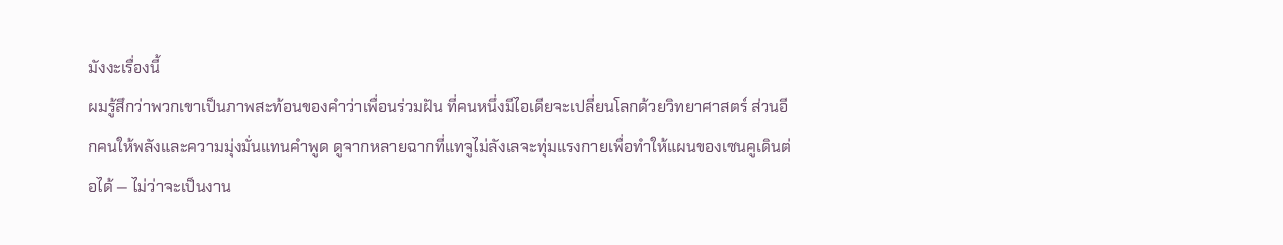มังงะเรื่องนี้
ผมรู้สึกว่าพวกเขาเป็นภาพสะท้อนของคำว่าเพื่อนร่วมฝัน ที่คนหนึ่งมีไอเดียจะเปลี่ยนโลกด้วยวิทยาศาสตร์ ส่วนอีกคนให้พลังและความมุ่งมั่นแทนคำพูด ดูจากหลายฉากที่แทจูไม่ลังเลจะทุ่มแรงกายเพื่อทำให้แผนของเซนคูเดินต่อได้ — ไม่ว่าจะเป็นงาน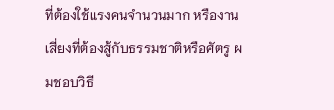ที่ต้องใช้แรงคนจำนวนมาก หรืองานเสี่ยงที่ต้องสู้กับธรรมชาติหรือศัตรู ผมชอบวิธี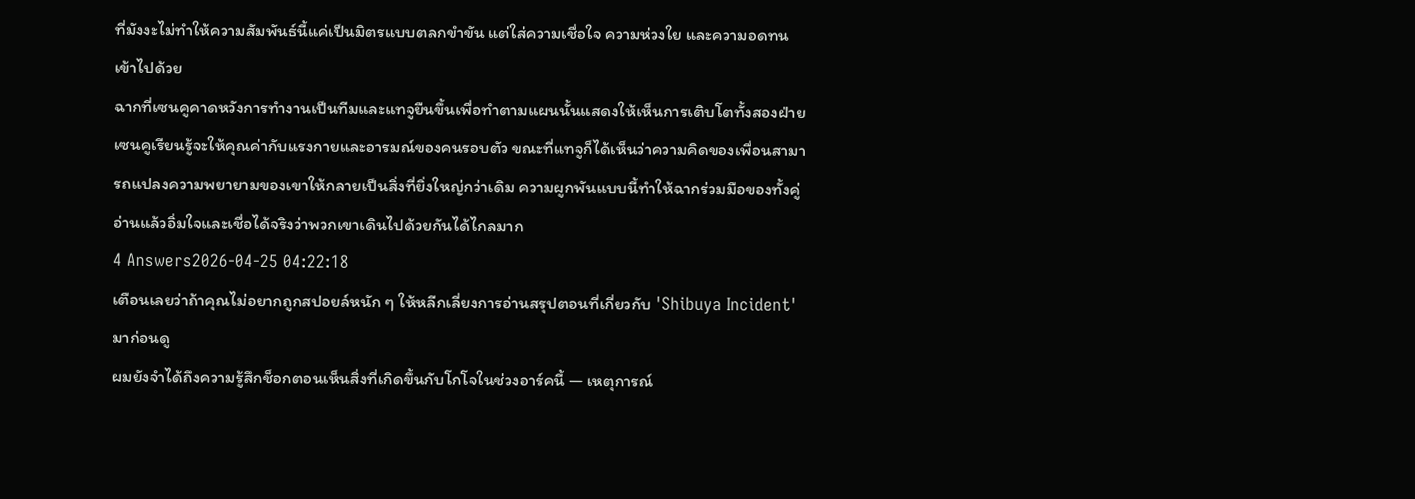ที่มังงะไม่ทำให้ความสัมพันธ์นี้แค่เป็นมิตรแบบตลกขำขัน แต่ใส่ความเชื่อใจ ความห่วงใย และความอดทนเข้าไปด้วย
ฉากที่เซนคูคาดหวังการทำงานเป็นทีมและแทจูยืนขึ้นเพื่อทำตามแผนนั้นแสดงให้เห็นการเติบโตทั้งสองฝ่าย เซนคูเรียนรู้จะให้คุณค่ากับแรงกายและอารมณ์ของคนรอบตัว ขณะที่แทจูก็ได้เห็นว่าความคิดของเพื่อนสามารถแปลงความพยายามของเขาให้กลายเป็นสิ่งที่ยิ่งใหญ่กว่าเดิม ความผูกพันแบบนี้ทำให้ฉากร่วมมือของทั้งคู่อ่านแล้วอิ่มใจและเชื่อได้จริงว่าพวกเขาเดินไปด้วยกันได้ไกลมาก
4 Answers2026-04-25 04:22:18
เตือนเลยว่าถ้าคุณไม่อยากถูกสปอยล์หนัก ๆ ให้หลีกเลี่ยงการอ่านสรุปตอนที่เกี่ยวกับ 'Shibuya Incident' มาก่อนดู
ผมยังจำได้ถึงความรู้สึกช็อกตอนเห็นสิ่งที่เกิดขึ้นกับโกโจในช่วงอาร์คนี้ — เหตุการณ์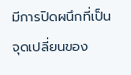มีการปิดผนึกที่เป็นจุดเปลี่ยนของ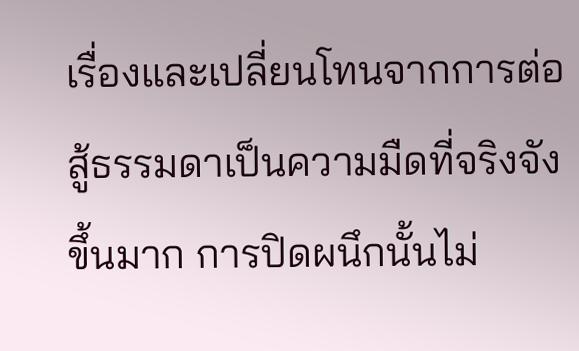เรื่องและเปลี่ยนโทนจากการต่อสู้ธรรมดาเป็นความมืดที่จริงจังขึ้นมาก การปิดผนึกนั้นไม่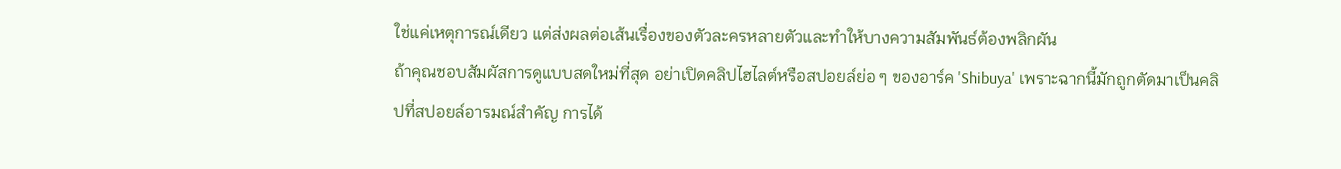ใช่แค่เหตุการณ์เดียว แต่ส่งผลต่อเส้นเรื่องของตัวละครหลายตัวและทำให้บางความสัมพันธ์ต้องพลิกผัน
ถ้าคุณชอบสัมผัสการดูแบบสดใหม่ที่สุด อย่าเปิดคลิปไฮไลต์หรือสปอยล์ย่อ ๆ ของอาร์ค 'Shibuya' เพราะฉากนี้มักถูกตัดมาเป็นคลิปที่สปอยล์อารมณ์สำคัญ การได้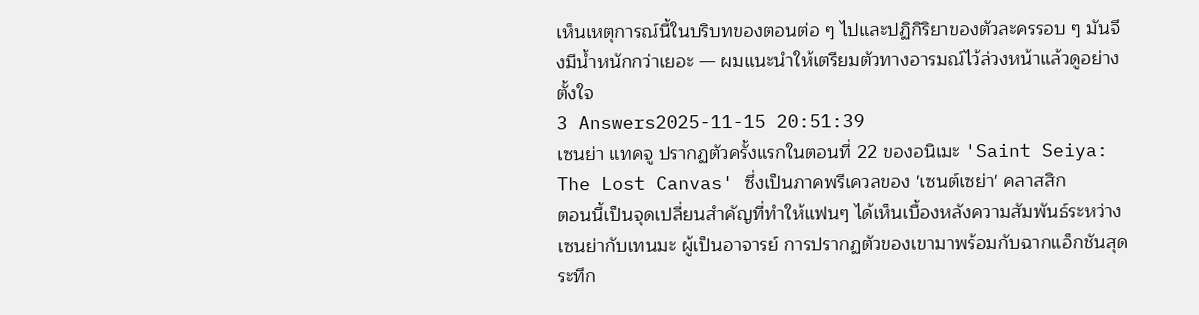เห็นเหตุการณ์นี้ในบริบทของตอนต่อ ๆ ไปและปฏิกิริยาของตัวละครรอบ ๆ มันจึงมีน้ำหนักกว่าเยอะ — ผมแนะนำให้เตรียมตัวทางอารมณ์ไว้ล่วงหน้าแล้วดูอย่างตั้งใจ
3 Answers2025-11-15 20:51:39
เซนย่า แทคจู ปรากฏตัวครั้งแรกในตอนที่ 22 ของอนิเมะ 'Saint Seiya: The Lost Canvas' ซึ่งเป็นภาคพรีเควลของ 'เซนต์เซย่า' คลาสสิก
ตอนนี้เป็นจุดเปลี่ยนสำคัญที่ทำให้แฟนๆ ได้เห็นเบื้องหลังความสัมพันธ์ระหว่างเซนย่ากับเทนมะ ผู้เป็นอาจารย์ การปรากฏตัวของเขามาพร้อมกับฉากแอ็กชันสุดระทึก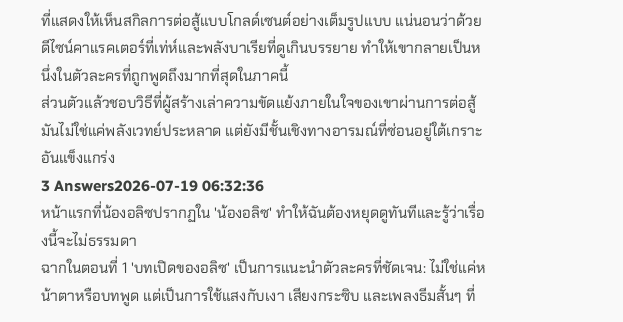ที่แสดงให้เห็นสกิลการต่อสู้แบบโกลด์เซนต์อย่างเต็มรูปแบบ แน่นอนว่าด้วยดีไซน์คาแรคเตอร์ที่เท่ห์และพลังบาเรียที่ดูเกินบรรยาย ทำให้เขากลายเป็นหนึ่งในตัวละครที่ถูกพูดถึงมากที่สุดในภาคนี้
ส่วนตัวแล้วชอบวิธีที่ผู้สร้างเล่าความขัดแย้งภายในใจของเขาผ่านการต่อสู้ มันไม่ใช่แค่พลังเวทย์ประหลาด แต่ยังมีชั้นเชิงทางอารมณ์ที่ซ่อนอยู่ใต้เกราะอันแข็งแกร่ง
3 Answers2026-07-19 06:32:36
หน้าแรกที่น้องอลิซปรากฏใน 'น้องอลิซ' ทำให้ฉันต้องหยุดดูทันทีและรู้ว่าเรื่องนี้จะไม่ธรรมดา
ฉากในตอนที่ 1 'บทเปิดของอลิซ' เป็นการแนะนำตัวละครที่ชัดเจน: ไม่ใช่แค่หน้าตาหรือบทพูด แต่เป็นการใช้แสงกับเงา เสียงกระซิบ และเพลงธีมสั้นๆ ที่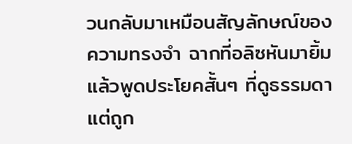วนกลับมาเหมือนสัญลักษณ์ของความทรงจำ ฉากที่อลิซหันมายิ้มแล้วพูดประโยคสั้นๆ ที่ดูธรรมดา แต่ถูก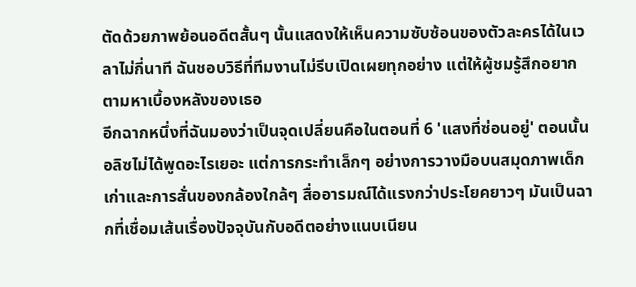ตัดด้วยภาพย้อนอดีตสั้นๆ นั้นแสดงให้เห็นความซับซ้อนของตัวละครได้ในเวลาไม่กี่นาที ฉันชอบวิธีที่ทีมงานไม่รีบเปิดเผยทุกอย่าง แต่ให้ผู้ชมรู้สึกอยากตามหาเบื้องหลังของเธอ
อีกฉากหนึ่งที่ฉันมองว่าเป็นจุดเปลี่ยนคือในตอนที่ 6 'แสงที่ซ่อนอยู่' ตอนนั้นอลิซไม่ได้พูดอะไรเยอะ แต่การกระทำเล็กๆ อย่างการวางมือบนสมุดภาพเด็กเก่าและการสั่นของกล้องใกล้ๆ สื่ออารมณ์ได้แรงกว่าประโยคยาวๆ มันเป็นฉากที่เชื่อมเส้นเรื่องปัจจุบันกับอดีตอย่างแนบเนียน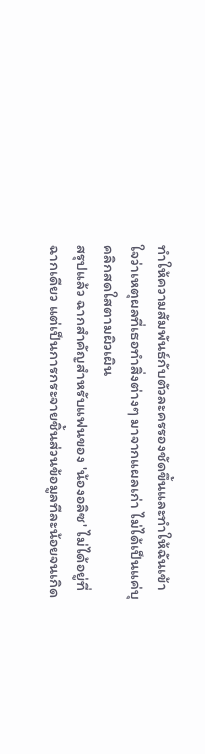ทำให้ความสัมพันธ์กับตัวละครรองชัดขึ้นและทำให้ฉันเข้าใจว่าเหตุผลที่เธอทำสิ่งต่างๆ มาจากแผลเก่า ไม่ได้เป็นแค่บุคลิกสดใสตามผิวเผิน
สรุปแล้ว ฉากสำคัญสำหรับแฟนของ 'น้องอลิซ' ไม่ได้อยู่ที่ฉากเดียว แต่เป็นการกระจายชิ้นส่วนข้อมูลทีละน้อยจนเกิด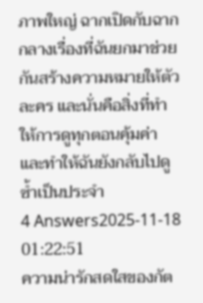ภาพใหญ่ ฉากเปิดกับฉากกลางเรื่องที่ฉันยกมาช่วยกันสร้างความหมายให้ตัวละคร และนั่นคือสิ่งที่ทำให้การดูทุกตอนคุ้มค่าและทำให้ฉันยังกลับไปดูซ้ำเป็นประจำ
4 Answers2025-11-18 01:22:51
ความน่ารักสดใสของกัต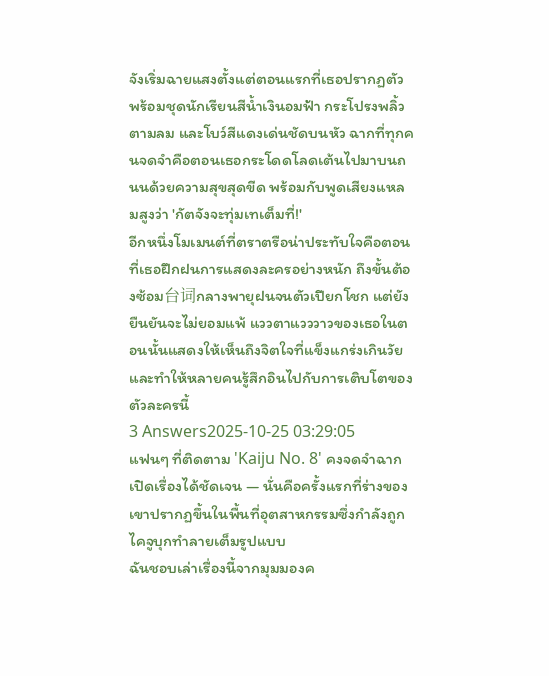จังเริ่มฉายแสงตั้งแต่ตอนแรกที่เธอปรากฏตัวพร้อมชุดนักเรียนสีน้ำเงินอมฟ้า กระโปรงพลิ้วตามลม และโบว์สีแดงเด่นชัดบนหัว ฉากที่ทุกคนจดจำคือตอนเธอกระโดดโลดเต้นไปมาบนถนนด้วยความสุขสุดขีด พร้อมกับพูดเสียงแหลมสูงว่า 'กัตจังจะทุ่มเทเต็มที่!'
อีกหนึ่งโมเมนต์ที่ตราตรือน่าประทับใจคือตอนที่เธอฝึกฝนการแสดงละครอย่างหนัก ถึงขั้นต้องซ้อม台词กลางพายุฝนจนตัวเปียกโชก แต่ยังยืนยันจะไม่ยอมแพ้ แววตาแวววาวของเธอในตอนนั้นแสดงให้เห็นถึงจิตใจที่แข็งแกร่งเกินวัย และทำให้หลายคนรู้สึกอินไปกับการเติบโตของตัวละครนี้
3 Answers2025-10-25 03:29:05
แฟนๆ ที่ติดตาม 'Kaiju No. 8' คงจดจำฉากเปิดเรื่องได้ชัดเจน — นั่นคือครั้งแรกที่ร่างของเขาปรากฏขึ้นในพื้นที่อุตสาหกรรมซึ่งกำลังถูกไคจูบุกทำลายเต็มรูปแบบ
ฉันชอบเล่าเรื่องนี้จากมุมมองค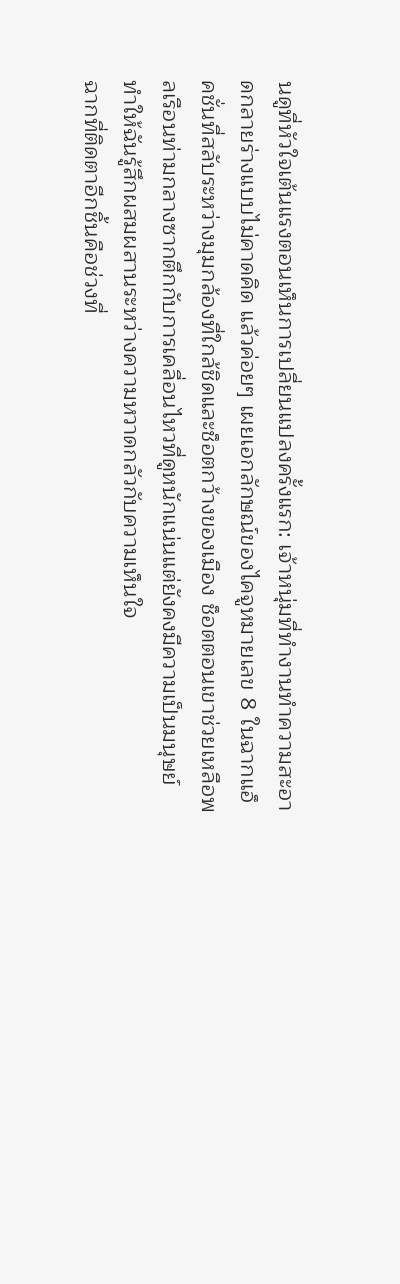นดูที่หัวใจเต้นแรงตอนเห็นการเปลี่ยนแปลงครั้งแรก: เจ้าหนุ่มที่ทำงานทำความสะอาดกลายร่างแบบไม่คาดคิด แล้วค่อยๆ เผยเอกลักษณ์ของไคจูหมายเลข 8 ในฉากแอ็คชั่นที่สลับระหว่างมุมกล้องที่ใกล้ชิดและช็อตกว้างของเมือง ช็อตตอนเขาช่วยเหลือพลเรือนท่ามกลางซากตึกกับการเคลื่อนไหวที่ดูหนักแน่นแต่ยังคงมีความเป็นมนุษย์ ทำให้ฉันรู้สึกผสมผสานระหว่างความหวาดกลัวกับความเห็นใจ
ฉากที่ติดตาอีกชิ้นคือช่วงที่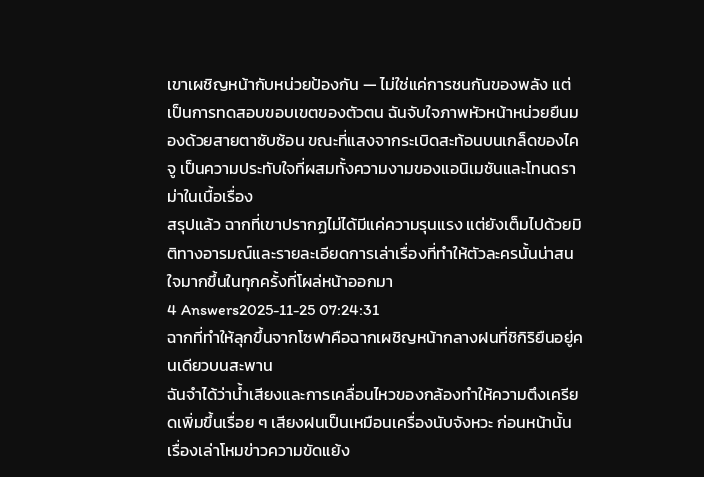เขาเผชิญหน้ากับหน่วยป้องกัน — ไม่ใช่แค่การชนกันของพลัง แต่เป็นการทดสอบขอบเขตของตัวตน ฉันจับใจภาพหัวหน้าหน่วยยืนมองด้วยสายตาซับซ้อน ขณะที่แสงจากระเบิดสะท้อนบนเกล็ดของไคจู เป็นความประทับใจที่ผสมทั้งความงามของแอนิเมชันและโทนดราม่าในเนื้อเรื่อง
สรุปแล้ว ฉากที่เขาปรากฏไม่ได้มีแค่ความรุนแรง แต่ยังเต็มไปด้วยมิติทางอารมณ์และรายละเอียดการเล่าเรื่องที่ทำให้ตัวละครนั้นน่าสนใจมากขึ้นในทุกครั้งที่โผล่หน้าออกมา
4 Answers2025-11-25 07:24:31
ฉากที่ทำให้ลุกขึ้นจากโซฟาคือฉากเผชิญหน้ากลางฝนที่ชิกิริยืนอยู่คนเดียวบนสะพาน
ฉันจำได้ว่าน้ำเสียงและการเคลื่อนไหวของกล้องทำให้ความตึงเครียดเพิ่มขึ้นเรื่อย ๆ เสียงฝนเป็นเหมือนเครื่องนับจังหวะ ก่อนหน้านั้นเรื่องเล่าโหมข่าวความขัดแย้ง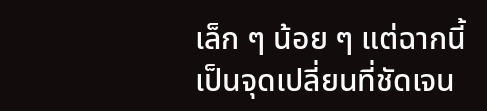เล็ก ๆ น้อย ๆ แต่ฉากนี้เป็นจุดเปลี่ยนที่ชัดเจน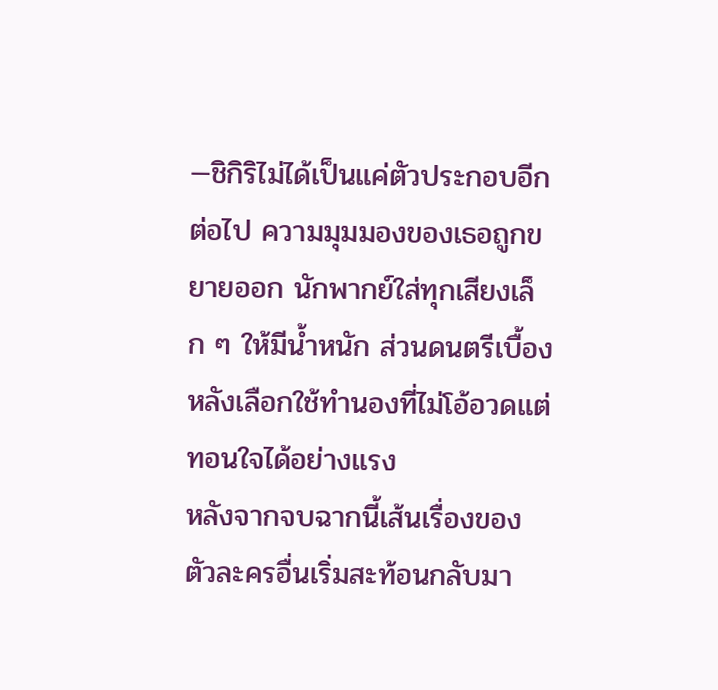—ชิกิริไม่ได้เป็นแค่ตัวประกอบอีกต่อไป ความมุมมองของเธอถูกขยายออก นักพากย์ใส่ทุกเสียงเล็ก ๆ ให้มีน้ำหนัก ส่วนดนตรีเบื้องหลังเลือกใช้ทำนองที่ไม่โอ้อวดแต่ทอนใจได้อย่างแรง
หลังจากจบฉากนี้เส้นเรื่องของตัวละครอื่นเริ่มสะท้อนกลับมา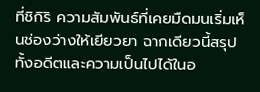ที่ชิกิริ ความสัมพันธ์ที่เคยมืดมนเริ่มเห็นช่องว่างให้เยียวยา ฉากเดียวนี้สรุปทั้งอดีตและความเป็นไปได้ในอ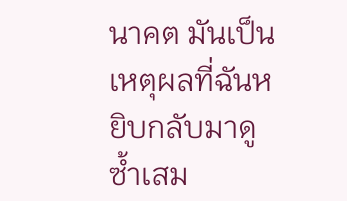นาคต มันเป็นเหตุผลที่ฉันหยิบกลับมาดูซ้ำเสม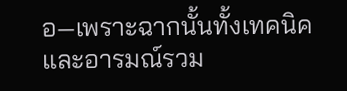อ—เพราะฉากนั้นทั้งเทคนิคและอารมณ์รวม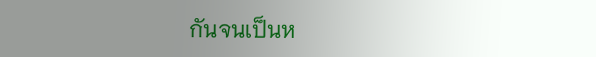กันจนเป็นห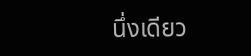นึ่งเดียว